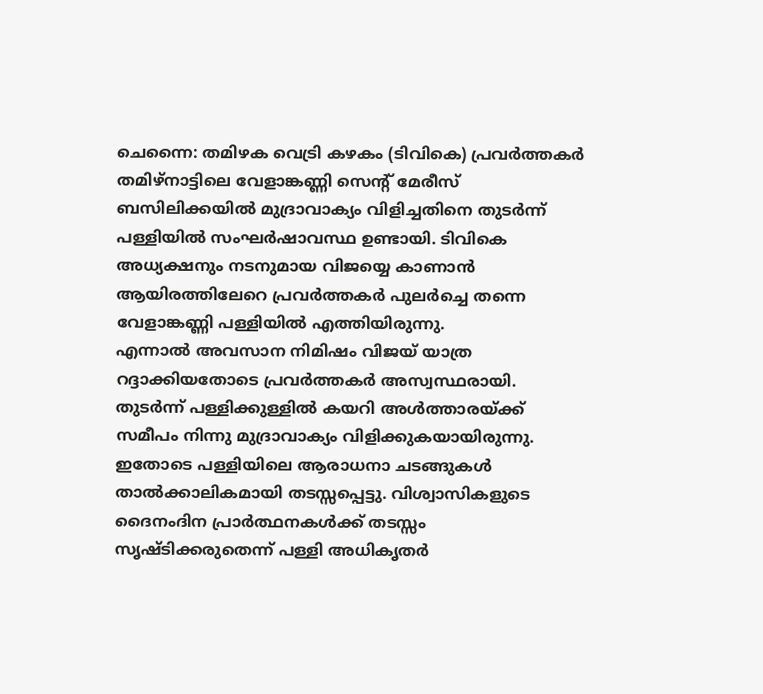ചെന്നൈ: തമിഴക വെട്രി കഴകം (ടിവികെ) പ്രവർത്തകർ തമിഴ്നാട്ടിലെ വേളാങ്കണ്ണി സെന്റ് മേരീസ് ബസിലിക്കയിൽ മുദ്രാവാക്യം വിളിച്ചതിനെ തുടർന്ന് പള്ളിയിൽ സംഘർഷാവസ്ഥ ഉണ്ടായി. ടിവികെ അധ്യക്ഷനും നടനുമായ വിജയ്യെ കാണാൻ ആയിരത്തിലേറെ പ്രവർത്തകർ പുലർച്ചെ തന്നെ വേളാങ്കണ്ണി പള്ളിയിൽ എത്തിയിരുന്നു.
എന്നാൽ അവസാന നിമിഷം വിജയ് യാത്ര റദ്ദാക്കിയതോടെ പ്രവർത്തകർ അസ്വസ്ഥരായി. തുടർന്ന് പള്ളിക്കുള്ളിൽ കയറി അൾത്താരയ്ക്ക് സമീപം നിന്നു മുദ്രാവാക്യം വിളിക്കുകയായിരുന്നു.
ഇതോടെ പള്ളിയിലെ ആരാധനാ ചടങ്ങുകൾ താൽക്കാലികമായി തടസ്സപ്പെട്ടു. വിശ്വാസികളുടെ ദൈനംദിന പ്രാർത്ഥനകൾക്ക് തടസ്സം സൃഷ്ടിക്കരുതെന്ന് പള്ളി അധികൃതർ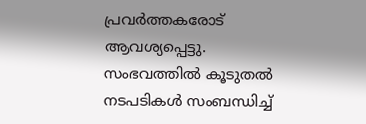പ്രവർത്തകരോട് ആവശ്യപ്പെട്ടു.
സംഭവത്തിൽ കൂടുതൽ നടപടികൾ സംബന്ധിച്ച്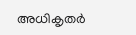അധികൃതർ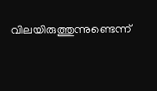വിലയിരുത്തുന്നുണ്ടെന്ന്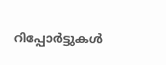റിപ്പോർട്ടുകൾ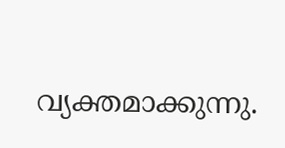വ്യക്തമാക്കുന്നു.